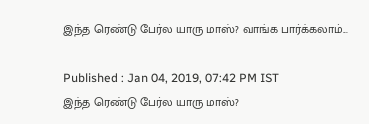இந்த ரெண்டு பேர்ல யாரு மாஸ்? வாங்க பார்க்கலாம்...

Published : Jan 04, 2019, 07:42 PM IST
இந்த ரெண்டு பேர்ல யாரு மாஸ்?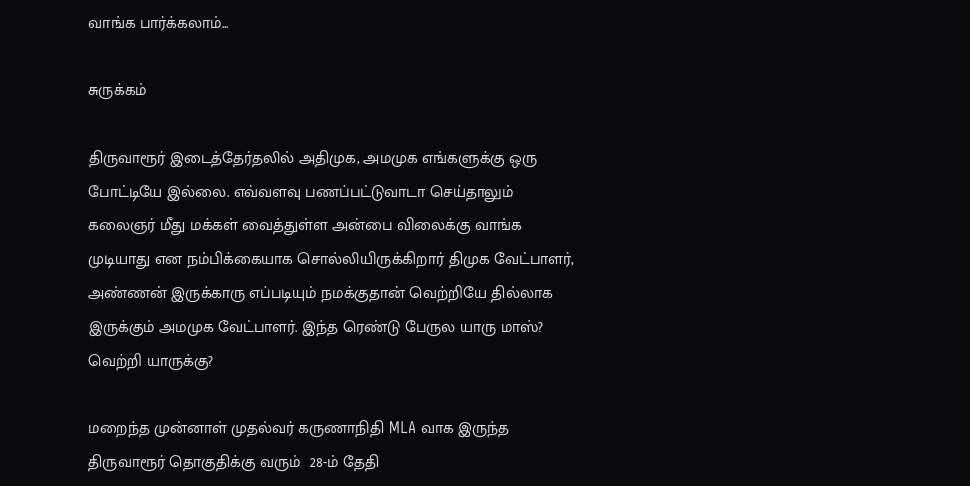வாங்க பார்க்கலாம்...

சுருக்கம்

திருவாரூர் இடைத்தேர்தலில் அதிமுக, அமமுக எங்களுக்கு ஒரு போட்டியே இல்லை. எவ்வளவு பணப்பட்டுவாடா செய்தாலும் கலைஞர் மீது மக்கள் வைத்துள்ள அன்பை விலைக்கு வாங்க முடியாது என நம்பிக்கையாக சொல்லியிருக்கிறார் திமுக வேட்பாளர், அண்ணன் இருக்காரு எப்படியும் நமக்குதான் வெற்றியே தில்லாக இருக்கும் அமமுக வேட்பாளர். இந்த ரெண்டு பேருல யாரு மாஸ்? வெற்றி யாருக்கு?

மறைந்த முன்னாள் முதல்வர் கருணாநிதி MLA வாக இருந்த திருவாரூர் தொகுதிக்கு வரும்  28-ம் தேதி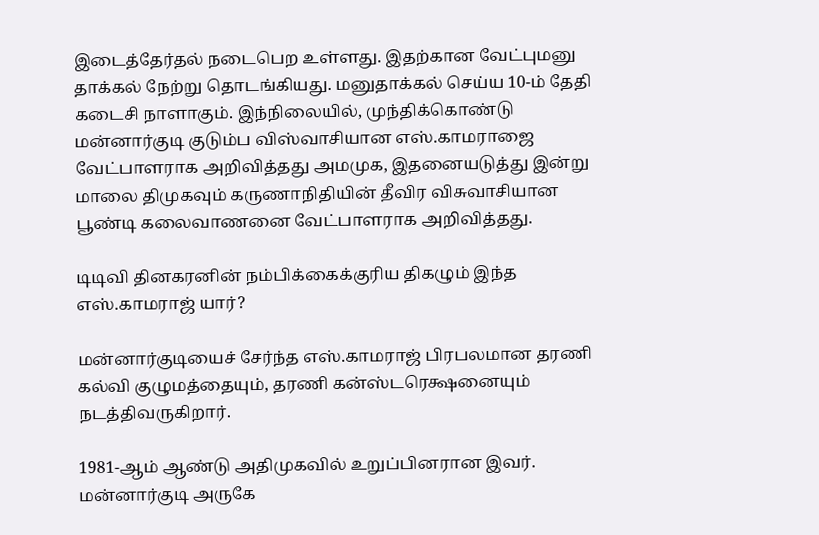இடைத்தேர்தல் நடைபெற உள்ளது. இதற்கான வேட்புமனு தாக்கல் நேற்று தொடங்கியது. மனுதாக்கல் செய்ய 10-ம் தேதி கடைசி நாளாகும். இந்நிலையில், முந்திக்கொண்டு மன்னார்குடி குடும்ப விஸ்வாசியான எஸ்.காமராஜை வேட்பாளராக அறிவித்தது அமமுக, இதனையடுத்து இன்று மாலை திமுகவும் கருணாநிதியின் தீவிர விசுவாசியான பூண்டி கலைவாணனை வேட்பாளராக அறிவித்தது.

டிடிவி தினகரனின் நம்பிக்கைக்குரிய திகழும் இந்த எஸ்.காமராஜ் யார்?

மன்னார்குடியைச் சேர்ந்த எஸ்.காமராஜ் பிரபலமான தரணி கல்வி குழுமத்தையும், தரணி கன்ஸ்டரெக்ஷனையும் நடத்திவருகிறார்.

1981-ஆம் ஆண்டு அதிமுகவில் உறுப்பினரான இவர். மன்னார்குடி அருகே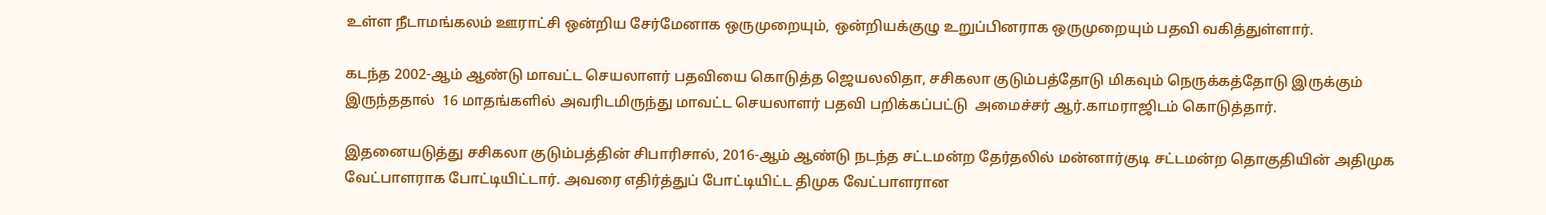உள்ள நீடாமங்கலம் ஊராட்சி ஒன்றிய சேர்மேனாக ஒருமுறையும், ஒன்றியக்குழு உறுப்பினராக ஒருமுறையும் பதவி வகித்துள்ளார்.

கடந்த 2002-ஆம் ஆண்டு மாவட்ட செயலாளர் பதவியை கொடுத்த ஜெயலலிதா, சசிகலா குடும்பத்தோடு மிகவும் நெருக்கத்தோடு இருக்கும் இருந்ததால்  16 மாதங்களில் அவரிடமிருந்து மாவட்ட செயலாளர் பதவி பறிக்கப்பட்டு  அமைச்சர் ஆர்.காமராஜிடம் கொடுத்தார்.

இதனையடுத்து சசிகலா குடும்பத்தின் சிபாரிசால், 2016-ஆம் ஆண்டு நடந்த சட்டமன்ற தேர்தலில் மன்னார்குடி சட்டமன்ற தொகுதியின் அதிமுக வேட்பாளராக போட்டியிட்டார். அவரை எதிர்த்துப் போட்டியிட்ட திமுக வேட்பாளரான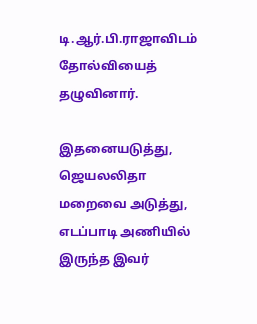டி.ஆர்.பி.ராஜாவிடம்  தோல்வியைத் தழுவினார்.

இதனையடுத்து, ஜெயலலிதா மறைவை அடுத்து, எடப்பாடி அணியில் இருந்த இவர்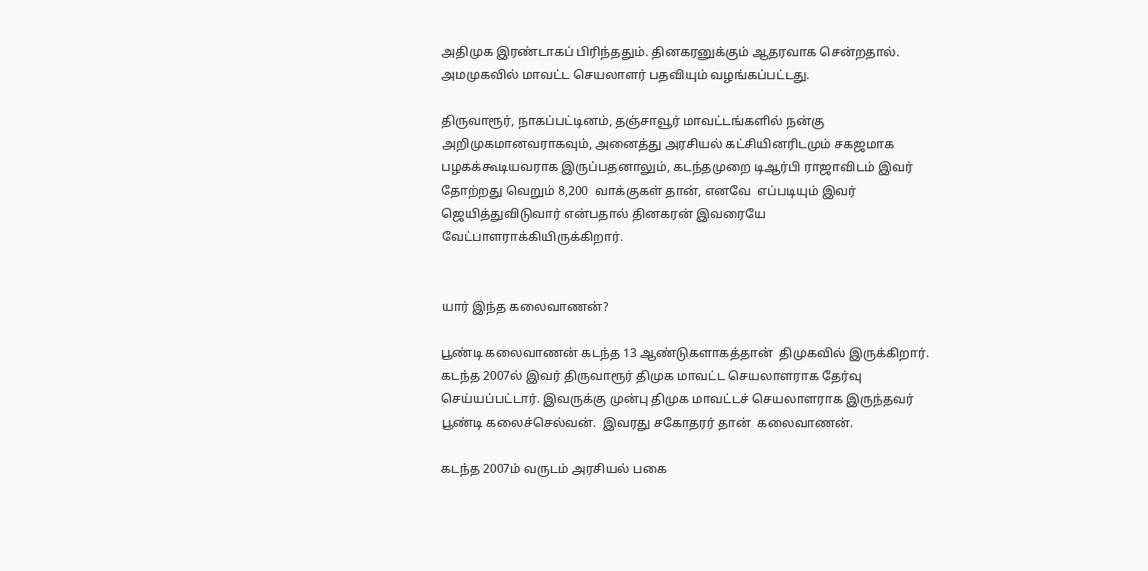அதிமுக இரண்டாகப் பிரிந்ததும். தினகரனுக்கும் ஆதரவாக சென்றதால். அமமுகவில் மாவட்ட செயலாளர் பதவியும் வழங்கப்பட்டது.

திருவாரூர், நாகப்பட்டினம், தஞ்சாவூர் மாவட்டங்களில் நன்கு அறிமுகமானவராகவும், அனைத்து அரசியல் கட்சியினரிடமும் சகஜமாக பழகக்கூடியவராக இருப்பதனாலும், கடந்தமுறை டிஆர்பி ராஜாவிடம் இவர் தோற்றது வெறும் 8,200  வாக்குகள் தான், எனவே  எப்படியும் இவர் ஜெயித்துவிடுவார் என்பதால் தினகரன் இவரையே வேட்பாளராக்கியிருக்கிறார்.


யார் இந்த கலைவாணன்?

பூண்டி கலைவாணன் கடந்த 13 ஆண்டுகளாகத்தான்  திமுகவில் இருக்கிறார்.  கடந்த 2007ல் இவர் திருவாரூர் திமுக மாவட்ட செயலாளராக தேர்வு செய்யப்பட்டார். இவருக்கு முன்பு திமுக மாவட்டச் செயலாளராக இருந்தவர் பூண்டி கலைச்செல்வன்.  இவரது சகோதரர் தான்  கலைவாணன்.

கடந்த 2007ம் வருடம் அரசியல் பகை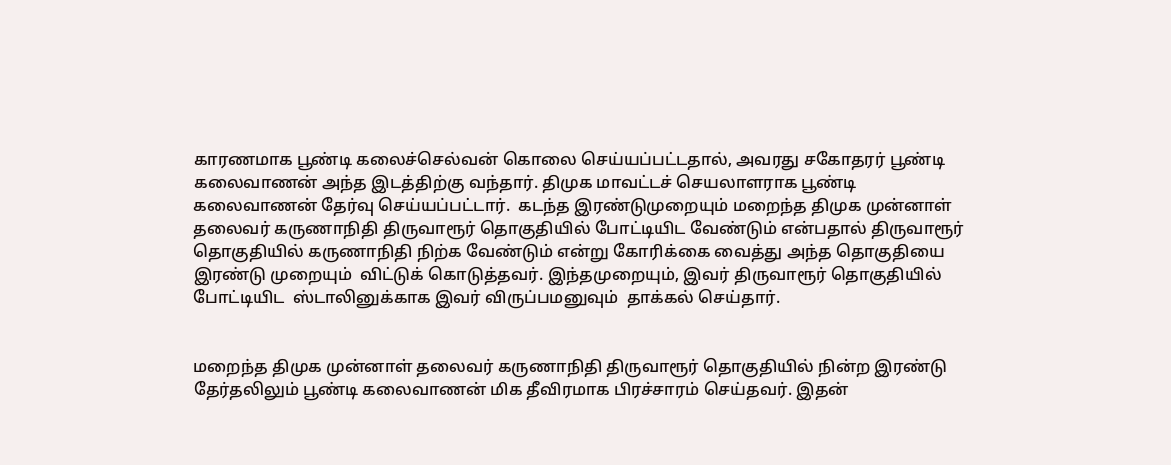காரணமாக பூண்டி கலைச்செல்வன் கொலை செய்யப்பட்டதால், அவரது சகோதரர் பூண்டி கலைவாணன் அந்த இடத்திற்கு வந்தார். திமுக மாவட்டச் செயலாளராக பூண்டி கலைவாணன் தேர்வு செய்யப்பட்டார்.  கடந்த இரண்டுமுறையும் மறைந்த திமுக முன்னாள் தலைவர் கருணாநிதி திருவாரூர் தொகுதியில் போட்டியிட வேண்டும் என்பதால் திருவாரூர் தொகுதியில் கருணாநிதி நிற்க வேண்டும் என்று கோரிக்கை வைத்து அந்த தொகுதியை இரண்டு முறையும்  விட்டுக் கொடுத்தவர். இந்தமுறையும், இவர் திருவாரூர் தொகுதியில் போட்டியிட  ஸ்டாலினுக்காக இவர் விருப்பமனுவும்  தாக்கல் செய்தார்.


மறைந்த திமுக முன்னாள் தலைவர் கருணாநிதி திருவாரூர் தொகுதியில் நின்ற இரண்டு தேர்தலிலும் பூண்டி கலைவாணன் மிக தீவிரமாக பிரச்சாரம் செய்தவர். இதன்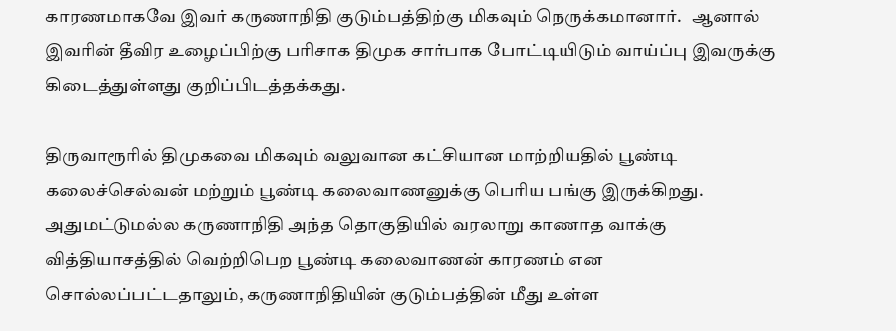காரணமாகவே இவர் கருணாநிதி குடும்பத்திற்கு மிகவும் நெருக்கமானார்.   ஆனால் இவரின் தீவிர உழைப்பிற்கு பரிசாக திமுக சார்பாக போட்டியிடும் வாய்ப்பு இவருக்கு கிடைத்துள்ளது குறிப்பிடத்தக்கது.

திருவாரூரில் திமுகவை மிகவும் வலுவான கட்சியான மாற்றியதில் பூண்டி கலைச்செல்வன் மற்றும் பூண்டி கலைவாணனுக்கு பெரிய பங்கு இருக்கிறது. அதுமட்டுமல்ல கருணாநிதி அந்த தொகுதியில் வரலாறு காணாத வாக்கு வித்தியாசத்தில் வெற்றிபெற பூண்டி கலைவாணன் காரணம் என சொல்லப்பட்டதாலும், கருணாநிதியின் குடும்பத்தின் மீது உள்ள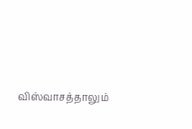விஸ்வாசத்தாலும்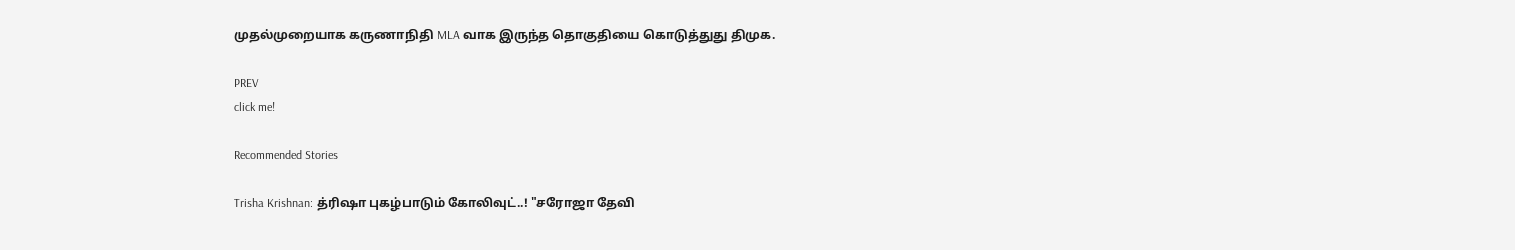முதல்முறையாக கருணாநிதி MLA வாக இருந்த தொகுதியை கொடுத்துது திமுக.

PREV
click me!

Recommended Stories

Trisha Krishnan: த்ரிஷா புகழ்பாடும் கோலிவுட்..! "சரோஜா தேவி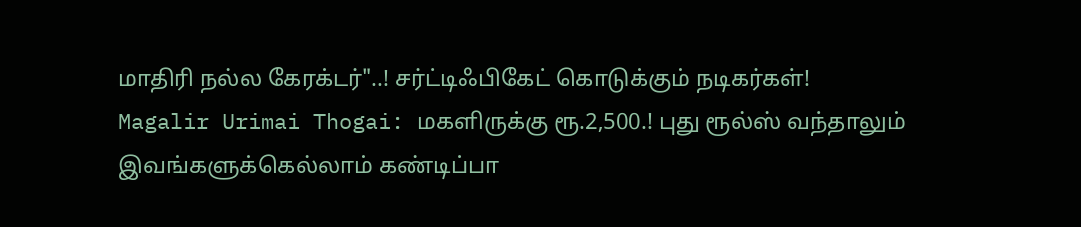மாதிரி நல்ல கேரக்டர்"..! சர்ட்டிஃபிகேட் கொடுக்கும் நடிகர்கள்!
Magalir Urimai Thogai: மகளிருக்கு ரூ.2,500.! புது ரூல்ஸ் வந்தாலும் இவங்களுக்கெல்லாம் கண்டிப்பா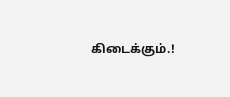கிடைக்கும்.!